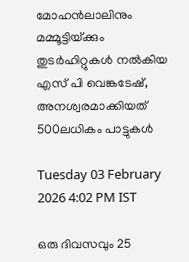മോഹൻലാലിനും മമ്മൂട്ടിയ്‌ക്കും തുടർഹിറ്റുകൾ നൽകിയ എസ് പി വെങ്കടേഷ്, അനശ്വരമാക്കിയത് 500ലധികം പാട്ടുകൾ

Tuesday 03 February 2026 4:02 PM IST

ഒരു ദിവസവും 25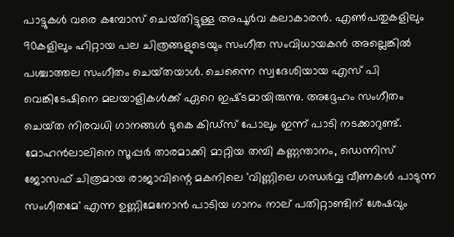പാട്ടുകൾ വരെ കമ്പോസ് ചെയ്‌തിട്ടുള്ള അപൂർവ കലാകാരൻ. എൺപതുകളിലും 90കളിലും ഹിറ്റായ പല ചിത്രങ്ങളുടെയും സംഗീത സംവിധായകൻ അല്ലെങ്കിൽ പശ്ചാത്തല സംഗീതം ചെയ്‌തയാൾ. ചെന്നൈ സ്വദേശിയായ എസ് പി വെങ്കിടേഷിനെ മലയാളികൾക്ക്‌ ഏറെ ഇഷ്‌ടമായിരുന്നു. അദ്ദേഹം സംഗീതം ചെയ്‌ത നിരവധി ഗാനങ്ങൾ ടുകെ കിഡ്‌സ് പോലും ഇന്ന്‌ പാടി നടക്കാറുണ്ട്. മോഹൻലാലിനെ സൂപ്പർ താരമാക്കി മാറ്റിയ തമ്പി കണ്ണന്താനം, ഡെന്നിസ് ജോസഫ് ചിത്രമായ രാജാവിന്റെ മകനിലെ 'വിണ്ണിലെ ഗന്ധർവ്വ വീണകൾ പാടുന്ന സംഗീതമേ' എന്ന ഉണ്ണിമേനോൻ പാടിയ ഗാനം നാല് പതിറ്റാണ്ടിന് ശേഷവും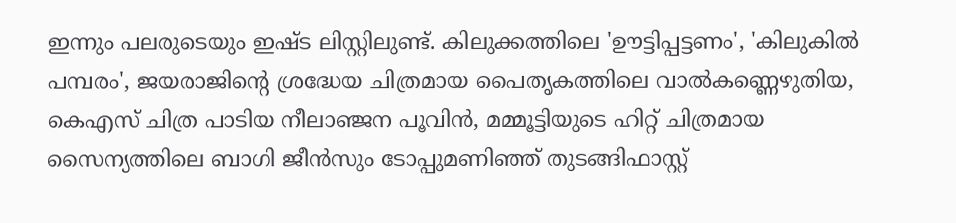ഇന്നും പലരുടെയും ഇഷ്‌ട ലിസ്റ്റിലുണ്ട്. കിലുക്കത്തിലെ 'ഊട്ടിപ്പട്ടണം', 'കിലുകിൽ പമ്പരം', ജയരാജിന്റെ ശ്രദ്ധേയ ചിത്രമായ പൈതൃകത്തിലെ വാൽകണ്ണെഴുതിയ, കെഎസ്‌ ചിത്ര പാടിയ നീലാഞ്ജന പൂവിൻ, മമ്മൂട്ടിയുടെ ഹിറ്റ് ചിത്രമായ സൈന്യത്തിലെ ബാഗി ജീൻസും ടോപ്പുമണിഞ്ഞ് തുടങ്ങിഫാസ്റ്റ്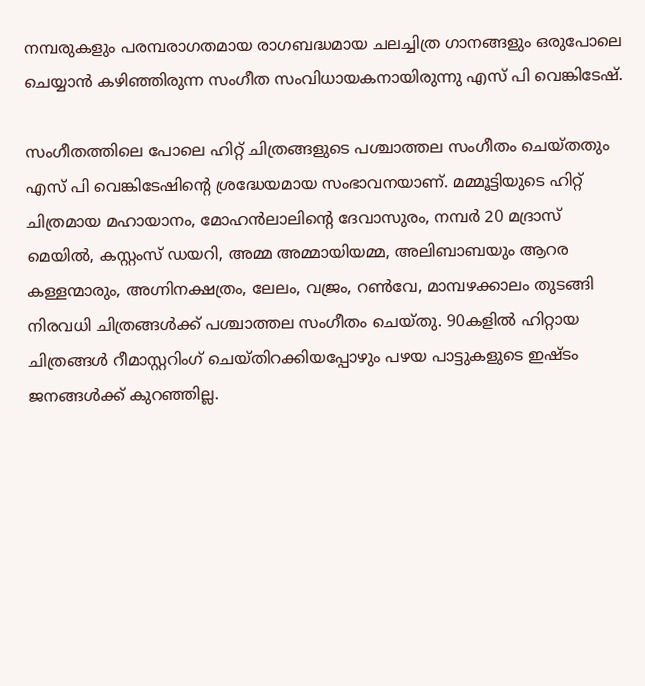നമ്പരുകളും പരമ്പരാഗതമായ രാഗബദ്ധമായ ചലച്ചിത്ര ഗാനങ്ങളും ഒരുപോലെ ചെയ്യാൻ കഴിഞ്ഞിരുന്ന സംഗീത സംവിധായകനായിരുന്നു എസ് പി വെങ്കിടേഷ്.

സംഗീതത്തിലെ പോലെ ഹിറ്റ് ചിത്രങ്ങളുടെ പശ്ചാത്തല സംഗീതം ചെയ്‌തതും എസ് പി വെങ്കിടേഷിന്റെ ശ്രദ്ധേയമായ സംഭാവനയാണ്. മമ്മൂട്ടിയുടെ ഹിറ്റ് ചിത്രമായ മഹായാനം, മോഹൻലാലിന്റെ ദേവാസുരം, നമ്പർ 20 മദ്രാസ് മെയിൽ, കസ്റ്റംസ് ഡയറി, അമ്മ അമ്മായിയമ്മ, അലിബാബയും ആറര കള്ളന്മാരും, അഗ്നിനക്ഷത്രം, ലേലം, വജ്രം, റൺവേ, മാമ്പഴക്കാലം തുടങ്ങി നിരവധി ചിത്രങ്ങൾക്ക് പശ്ചാത്തല സംഗീതം ചെയ്‌തു. 90കളിൽ ഹിറ്റായ ചിത്രങ്ങൾ റീമാസ്റ്ററിംഗ് ചെയ്‌തിറക്കിയപ്പോഴും പഴയ പാട്ടുകളുടെ ഇഷ്‌ടം ജനങ്ങൾക്ക് കുറഞ്ഞില്ല.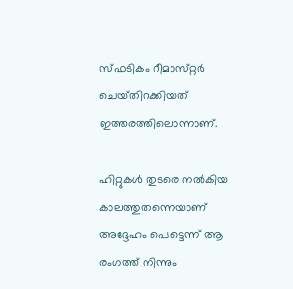സ്‌ഫടികം റീമാസ‌്റ്റർ ചെയ്‌തിറക്കിയത് ഇത്തരത്തിലൊന്നാണ്.

ഹിറ്റുകൾ തുടരെ നൽകിയ കാലത്തുതന്നെയാണ് അദ്ദേഹം പെട്ടെന്ന് ആ രംഗത്ത് നിന്നും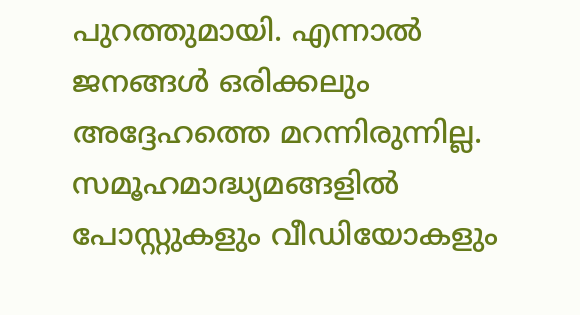പുറത്തുമായി. എന്നാൽ ജനങ്ങൾ ഒരിക്കലും അദ്ദേഹത്തെ മറന്നിരുന്നില്ല. സമൂഹമാദ്ധ്യമങ്ങളിൽ പോസ്റ്റുകളും വീഡിയോകളും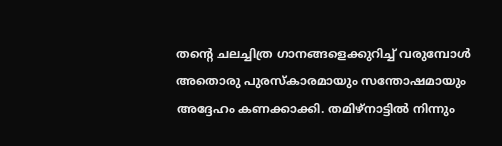തന്റെ ചലച്ചിത്ര ഗാനങ്ങളെക്കുറിച്ച് വരുമ്പോൾ അതൊരു പുരസ്‌കാരമായും സന്തോഷമായും അദ്ദേഹം കണക്കാക്കി. തമിഴ്‌നാട്ടിൽ നിന്നും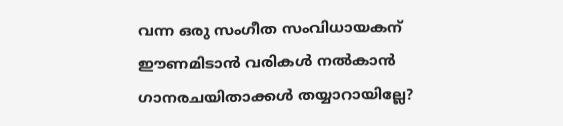വന്ന ഒരു സംഗീത സംവിധായകന് ഈണമിടാൻ വരികൾ നൽകാൻ ഗാനരചയിതാക്കൾ തയ്യാറായില്ലേ?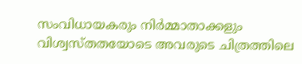സംവിധായകരും നിർമ്മാതാക്കളും വിശ്വസ്‌തതയോടെ അവരുടെ ചിത്രത്തിലെ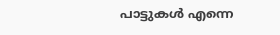പാട്ടുകൾ എന്നെ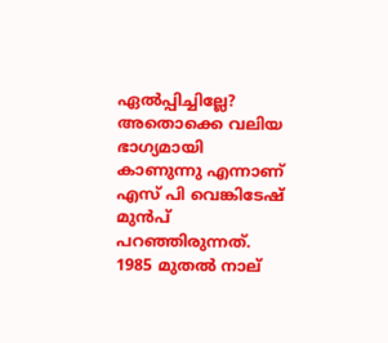ഏൽപ്പിച്ചില്ലേ? അതൊക്കെ വലിയ ഭാഗ്യമായി കാണുന്നു എന്നാണ് എസ് പി വെങ്കിടേഷ് മുൻപ് പറഞ്ഞിരുന്നത്. 1985 മുതൽ നാല്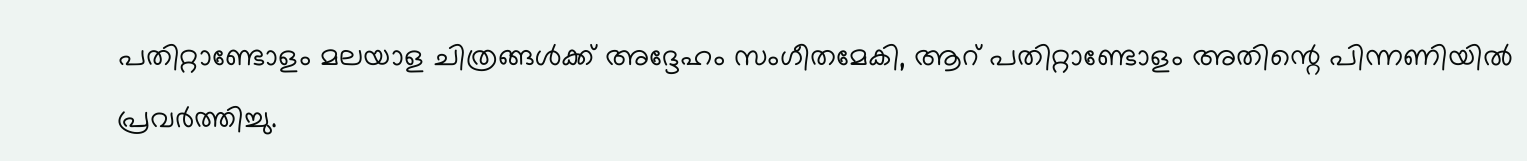പതിറ്റാണ്ടോളം മലയാള ചിത്രങ്ങൾക്ക് അദ്ദേഹം സംഗീതമേകി, ആറ് പതിറ്റാണ്ടോളം അതിന്റെ പിന്നണിയിൽ പ്രവർത്തിച്ചു.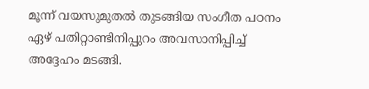മൂന്ന് വയസുമുതൽ തുടങ്ങിയ സംഗീത പഠനം ഏഴ് പതിറ്റാണ്ടിനിപ്പുറം അവസാനിപ്പിച്ച് അദ്ദേഹം മടങ്ങി.